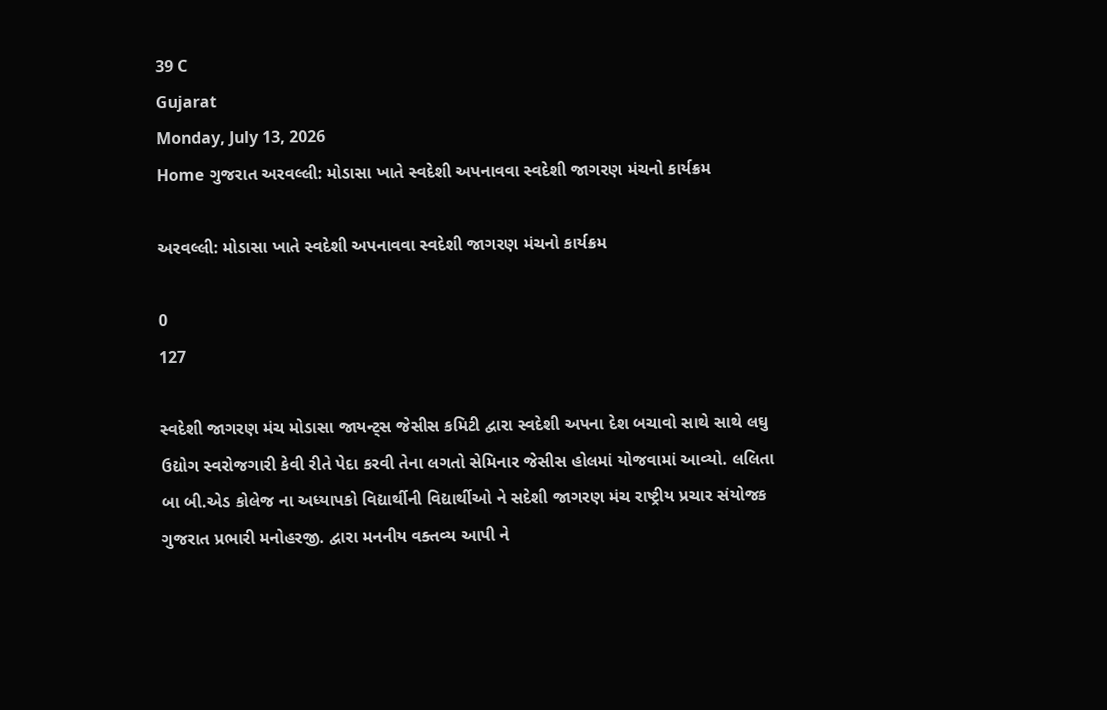39 C
Gujarat
Monday, July 13, 2026
Home ગુજરાત અરવલ્લી: મોડાસા ખાતે સ્વદેશી અપનાવવા સ્વદેશી જાગરણ મંચનો કાર્યક્રમ

અરવલ્લી: મોડાસા ખાતે સ્વદેશી અપનાવવા સ્વદેશી જાગરણ મંચનો કાર્યક્રમ

0
127

સ્વદેશી જાગરણ મંચ મોડાસા જાયન્ટ્સ જેસીસ કમિટી દ્વારા સ્વદેશી અપના દેશ બચાવો સાથે સાથે લઘુ ઉદ્યોગ સ્વરોજગારી કેવી રીતે પેદા કરવી તેના લગતો સેમિનાર જેસીસ હોલમાં યોજવામાં આવ્યો. લલિતા બા બી.એડ કોલેજ ના અધ્યાપકો વિદ્યાર્થીની વિદ્યાર્થીઓ ને સદેશી જાગરણ મંચ રાષ્ટ્રીય પ્રચાર સંયોજક ગુજરાત પ્રભારી મનોહરજી. દ્વારા મનનીય વક્તવ્ય આપી ને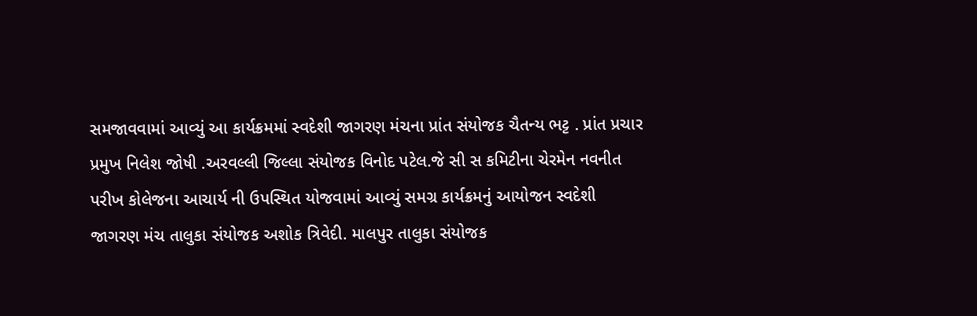સમજાવવામાં આવ્યું આ કાર્યક્રમમાં સ્વદેશી જાગરણ મંચના પ્રાંત સંયોજક ચૈતન્ય ભટ્ટ . પ્રાંત પ્રચાર પ્રમુખ નિલેશ જોષી .અરવલ્લી જિલ્લા સંયોજક વિનોદ પટેલ.જે સી સ કમિટીના ચેરમેન નવનીત પરીખ કોલેજના આચાર્ય ની ઉપસ્થિત યોજવામાં આવ્યું સમગ્ર કાર્યક્રમનું આયોજન સ્વદેશી જાગરણ મંચ તાલુકા સંયોજક અશોક ત્રિવેદી. માલપુર તાલુકા સંયોજક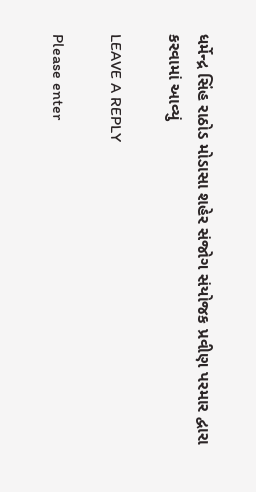ધર્મેન્દ્ર સિંહ રાઠોડ મોડાસા શહેર સંજોગ સંયોજક પ્રવીણ પરમાર દ્વારા કરવામાં આવ્યું

LEAVE A REPLY

Please enter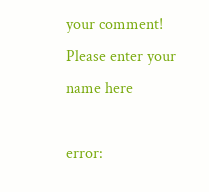your comment!
Please enter your name here

error: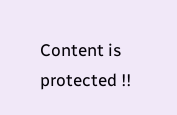Content is protected !!